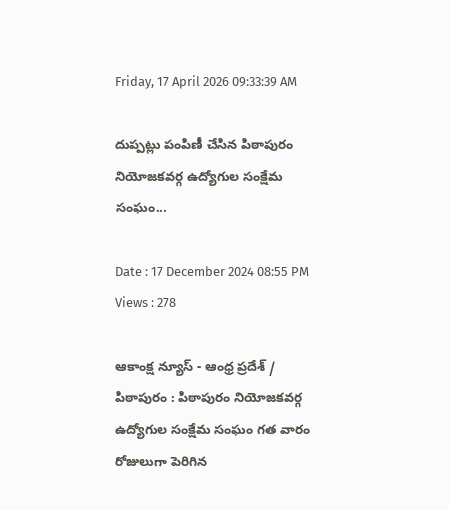Friday, 17 April 2026 09:33:39 AM

దుప్పట్లు పంపిణీ చేసిన పిఠాపురం నియోజకవర్గ ఉద్యోగుల సంక్షేమ సంఘం...

Date : 17 December 2024 08:55 PM Views : 278

ఆకాంక్ష న్యూస్ - ఆంధ్ర ప్రదేశ్ / పిఠాపురం : పిఠాపురం నియోజకవర్గ ఉద్యోగుల సంక్షేమ సంఘం గత వారం రోజులుగా పెరిగిన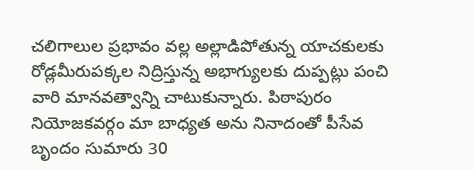చలిగాలుల ప్రభావం వల్ల అల్లాడిపోతున్న యాచకులకు రోడ్లమీరుపక్కల నిద్రిస్తున్న అభాగ్యులకు దుప్పట్లు పంచి వారి మానవత్వాన్ని చాటుకున్నారు. పిఠాపురం నియోజకవర్గం మా బాధ్యత అను నినాదంతో పీసేవ బృందం సుమారు 30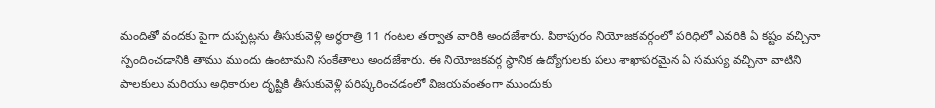మందితో వందకు పైగా దుప్పట్లను తీసుకువెళ్లి అర్ధరాత్రి 11 గంటల తర్వాత వారికి అందజేశారు. పిఠాపురం నియోజకవర్గంలో పరిధిలో ఎవరికి ఏ కష్టం వచ్చినా స్పందించడానికి తాము ముందు ఉంటామని సంకేతాలు అందజేశారు. ఈ నియోజకవర్గ స్థానిక ఉద్యోగులకు పలు శాఖాపరమైన ఏ సమస్య వచ్చినా వాటిని పాలకులు మరియు అధికారుల దృష్టికి తీసుకువెళ్లి పరిష్కరించడంలో విజయవంతంగా ముందుకు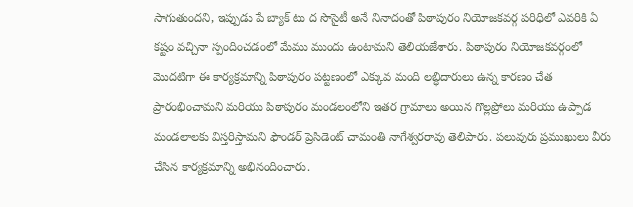సాగుతుందని, ఇప్పుడు పే బ్యాక్ టు ద సొసైటీ అనే నినాదంతో పిఠాపురం నియోజకవర్గ పరిధిలో ఎవరికి ఏ కష్టం వచ్చినా స్పందించడంలో మేము ముందు ఉంటామని తెలియజేశారు. పిఠాపురం నియోజకవర్గంలో మొదటిగా ఈ కార్యక్రమాన్ని పిఠాపురం పట్టణంలో ఎక్కువ మంది లబ్ధిదారులు ఉన్న కారణం చేత ప్రారంభించామని మరియు పిఠాపురం మండలంలోని ఇతర గ్రామాలు అయిన గొల్లప్రోలు మరియు ఉప్పాడ మండలాలకు విస్తరిస్తామని ఫౌండర్ ప్రెసిడెంట్ చామంతి నాగేశ్వరరావు తెలిపారు. పలువురు ప్రముఖులు వీరు చేసిన కార్యక్రమాన్ని అభినందించారు.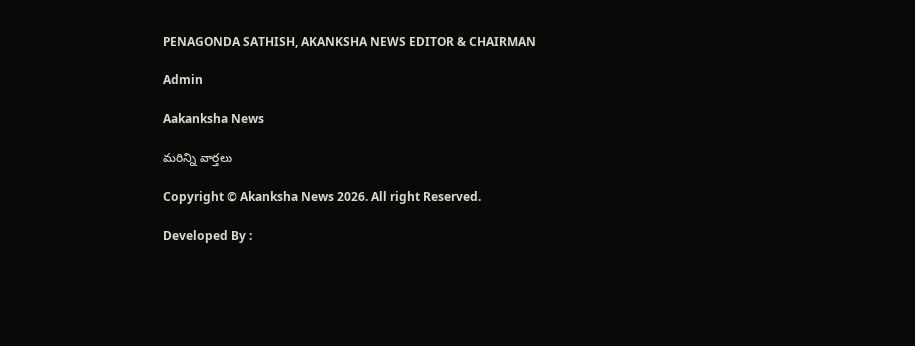PENAGONDA SATHISH, AKANKSHA NEWS EDITOR & CHAIRMAN

Admin

Aakanksha News

మరిన్ని వార్తలు

Copyright © Akanksha News 2026. All right Reserved.

Developed By :